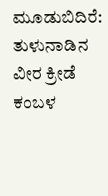ಮೂಡುಬಿದಿರೆ: ತುಳುನಾಡಿನ ವೀರ ಕ್ರೀಡೆ ಕಂಬಳ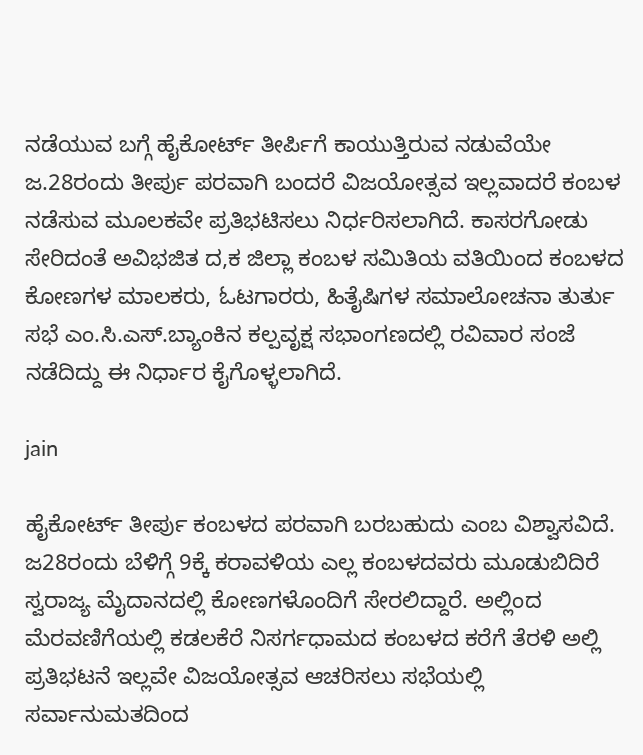ನಡೆಯುವ ಬಗ್ಗೆ ಹೈಕೋರ್ಟ್ ತೀರ್ಪಿಗೆ ಕಾಯುತ್ತಿರುವ ನಡುವೆಯೇ ಜ.28ರಂದು ತೀರ್ಪು ಪರವಾಗಿ ಬಂದರೆ ವಿಜಯೋತ್ಸವ ಇಲ್ಲವಾದರೆ ಕಂಬಳ ನಡೆಸುವ ಮೂಲಕವೇ ಪ್ರತಿಭಟಿಸಲು ನಿರ್ಧರಿಸಲಾಗಿದೆ. ಕಾಸರಗೋಡು ಸೇರಿದಂತೆ ಅವಿಭಜಿತ ದ,ಕ ಜಿಲ್ಲಾ ಕಂಬಳ ಸಮಿತಿಯ ವತಿಯಿಂದ ಕಂಬಳದ ಕೋಣಗಳ ಮಾಲಕರು, ಓಟಗಾರರು, ಹಿತೈಷಿಗಳ ಸಮಾಲೋಚನಾ ತುರ್ತು ಸಭೆ ಎಂ.ಸಿ.ಎಸ್.ಬ್ಯಾಂಕಿನ ಕಲ್ಪವೃಕ್ಷ ಸಭಾಂಗಣದಲ್ಲಿ ರವಿವಾರ ಸಂಜೆ ನಡೆದಿದ್ದು ಈ ನಿರ್ಧಾರ ಕೈಗೊಳ್ಳಲಾಗಿದೆ.

jain

ಹೈಕೋರ್ಟ್ ತೀರ್ಪು ಕಂಬಳದ ಪರವಾಗಿ ಬರಬಹುದು ಎಂಬ ವಿಶ್ವಾಸವಿದೆ. ಜ28ರಂದು ಬೆಳಿಗ್ಗೆ 9ಕ್ಕೆ ಕರಾವಳಿಯ ಎಲ್ಲ ಕಂಬಳದವರು ಮೂಡುಬಿದಿರೆ ಸ್ವರಾಜ್ಯ ಮೈದಾನದಲ್ಲಿ ಕೋಣಗಳೊಂದಿಗೆ ಸೇರಲಿದ್ದಾರೆ. ಅಲ್ಲಿಂದ ಮೆರವಣಿಗೆಯಲ್ಲಿ ಕಡಲಕೆರೆ ನಿಸರ್ಗಧಾಮದ ಕಂಬಳದ ಕರೆಗೆ ತೆರಳಿ ಅಲ್ಲಿ ಪ್ರತಿಭಟನೆ ಇಲ್ಲವೇ ವಿಜಯೋತ್ಸವ ಆಚರಿಸಲು ಸಭೆಯಲ್ಲಿ ಸರ್ವಾನುಮತದಿಂದ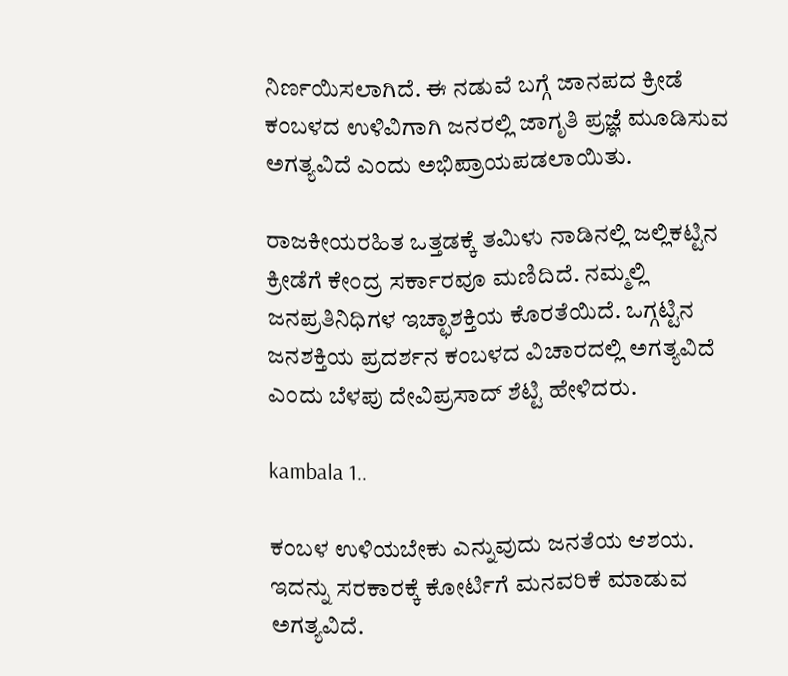ನಿರ್ಣಯಿಸಲಾಗಿದೆ. ಈ ನಡುವೆ ಬಗ್ಗೆ ಜಾನಪದ ಕ್ರೀಡೆ ಕಂಬಳದ ಉಳಿವಿಗಾಗಿ ಜನರಲ್ಲಿ ಜಾಗೃತಿ ಪ್ರಜ್ಞೆ ಮೂಡಿಸುವ ಅಗತ್ಯವಿದೆ ಎಂದು ಅಭಿಪ್ರಾಯಪಡಲಾಯಿತು.

ರಾಜಕೀಯರಹಿತ ಒತ್ತಡಕ್ಕೆ ತಮಿಳು ನಾಡಿನಲ್ಲಿ ಜಲ್ಲಿಕಟ್ಟಿನ ಕ್ರೀಡೆಗೆ ಕೇಂದ್ರ ಸರ್ಕಾರವೂ ಮಣಿದಿದೆ. ನಮ್ಮಲ್ಲಿ ಜನಪ್ರತಿನಿಧಿಗಳ ಇಚ್ಛಾಶಕ್ತಿಯ ಕೊರತೆಯಿದೆ. ಒಗ್ಗಟ್ಟಿನ ಜನಶಕ್ತಿಯ ಪ್ರದರ್ಶನ ಕಂಬಳದ ವಿಚಾರದಲ್ಲಿ ಅಗತ್ಯವಿದೆ ಎಂದು ಬೆಳಪು ದೇವಿಪ್ರಸಾದ್ ಶೆಟ್ಟಿ ಹೇಳಿದರು.

kambala 1..

ಕಂಬಳ ಉಳಿಯಬೇಕು ಎನ್ನುವುದು ಜನತೆಯ ಆಶಯ. ಇದನ್ನು ಸರಕಾರಕ್ಕೆ ಕೋರ್ಟಿಗೆ ಮನವರಿಕೆ ಮಾಡುವ ಅಗತ್ಯವಿದೆ.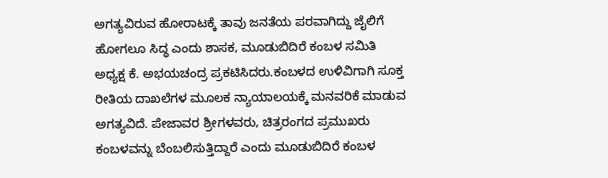ಅಗತ್ಯವಿರುವ ಹೋರಾಟಕ್ಕೆ ತಾವು ಜನತೆಯ ಪರವಾಗಿದ್ದು ಜೈಲಿಗೆ ಹೋಗಲೂ ಸಿದ್ಧ ಎಂದು ಶಾಸಕ, ಮೂಡುಬಿದಿರೆ ಕಂಬಳ ಸಮಿತಿ ಅಧ್ಯಕ್ಷ ಕೆ. ಅಭಯಚಂದ್ರ ಪ್ರಕಟಿಸಿದರು.ಕಂಬಳದ ಉಳಿವಿಗಾಗಿ ಸೂಕ್ತ ರೀತಿಯ ದಾಖಲೆಗಳ ಮೂಲಕ ನ್ಯಾಯಾಲಯಕ್ಕೆ ಮನವರಿಕೆ ಮಾಡುವ ಅಗತ್ಯವಿದೆ. ಪೇಜಾವರ ಶ್ರೀಗಳವರು, ಚಿತ್ರರಂಗದ ಪ್ರಮುಖರು ಕಂಬಳವನ್ನು ಬೆಂಬಲಿಸುತ್ತಿದ್ದಾರೆ ಎಂದು ಮೂಡುಬಿದಿರೆ ಕಂಬಳ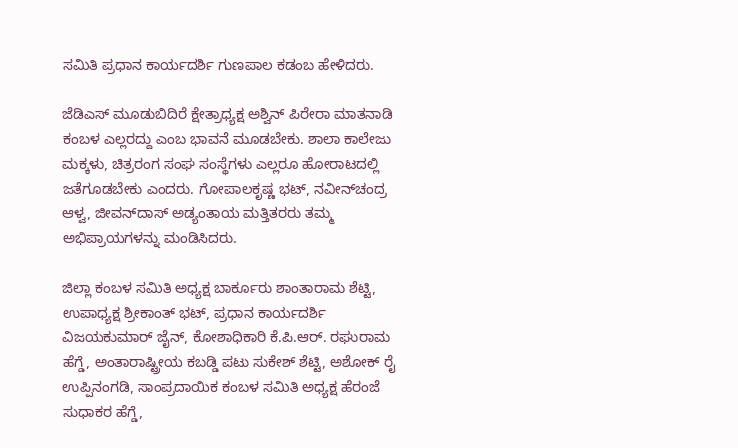ಸಮಿತಿ ಪ್ರಧಾನ ಕಾರ್ಯದರ್ಶಿ ಗುಣಪಾಲ ಕಡಂಬ ಹೇಳಿದರು.

ಜೆಡಿಎಸ್ ಮೂಡುಬಿದಿರೆ ಕ್ಷೇತ್ರಾಧ್ಯಕ್ಷ ಅಶ್ವಿನ್ ಪಿರೇರಾ ಮಾತನಾಡಿ ಕಂಬಳ ಎಲ್ಲರದ್ದು ಎಂಬ ಭಾವನೆ ಮೂಡಬೇಕು. ಶಾಲಾ ಕಾಲೇಜು ಮಕ್ಕಳು, ಚಿತ್ರರಂಗ ಸಂಘ ಸಂಸ್ಥೆಗಳು ಎಲ್ಲರೂ ಹೋರಾಟದಲ್ಲಿ ಜತೆಗೂಡಬೇಕು ಎಂದರು. ಗೋಪಾಲಕೃಷ್ಣ ಭಟ್, ನವೀನ್‍ಚಂದ್ರ ಆಳ್ವ, ಜೀವನ್‍ದಾಸ್ ಅಡ್ಯಂತಾಯ ಮತ್ತಿತರರು ತಮ್ಮ ಅಭಿಪ್ರಾಯಗಳನ್ನು ಮಂಡಿಸಿದರು.

ಜಿಲ್ಲಾ ಕಂಬಳ ಸಮಿತಿ ಅಧ್ಯಕ್ಷ ಬಾರ್ಕೂರು ಶಾಂತಾರಾಮ ಶೆಟ್ಟಿ, ಉಪಾಧ್ಯಕ್ಷ ಶ್ರೀಕಾಂತ್ ಭಟ್, ಪ್ರಧಾನ ಕಾರ್ಯದರ್ಶಿ ವಿಜಯಕುಮಾರ್ ಜೈನ್, ಕೋಶಾಧಿಕಾರಿ ಕೆ.ಪಿ.ಆರ್. ರಘುರಾಮ ಹೆಗ್ಡೆ, ಅಂತಾರಾಷ್ಟ್ರೀಯ ಕಬಡ್ಡಿ ಪಟು ಸುಕೇಶ್ ಶೆಟ್ಟಿ, ಅಶೋಕ್ ರೈ ಉಪ್ಪಿನಂಗಡಿ, ಸಾಂಪ್ರದಾಯಿಕ ಕಂಬಳ ಸಮಿತಿ ಅಧ್ಯಕ್ಷ ಹೆರಂಜೆ ಸುಧಾಕರ ಹೆಗ್ಡೆ,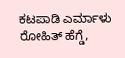ಕಟಪಾಡಿ ಎರ್ಮಾಳು ರೋಹಿತ್ ಹೆಗ್ಡೆ,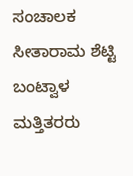ಸಂಚಾಲಕ ಸೀತಾರಾಮ ಶೆಟ್ಟಿ ಬಂಟ್ವಾಳ ಮತ್ತಿತರರು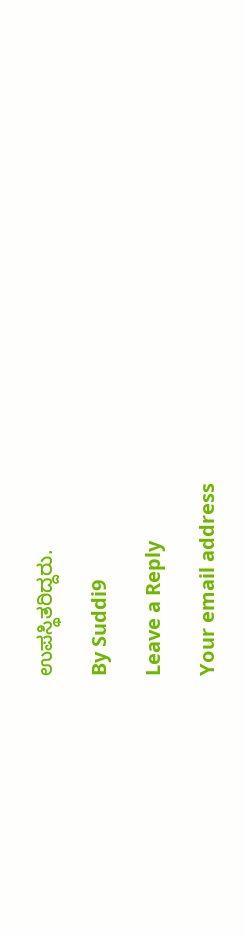ಉಪಸ್ಥಿತರಿದ್ದರು.

By Suddi9

Leave a Reply

Your email address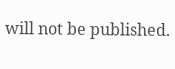will not be published.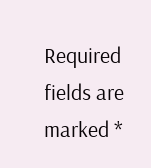Required fields are marked *